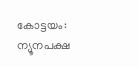കോട്ടയം: ന്യൂനപക്ഷ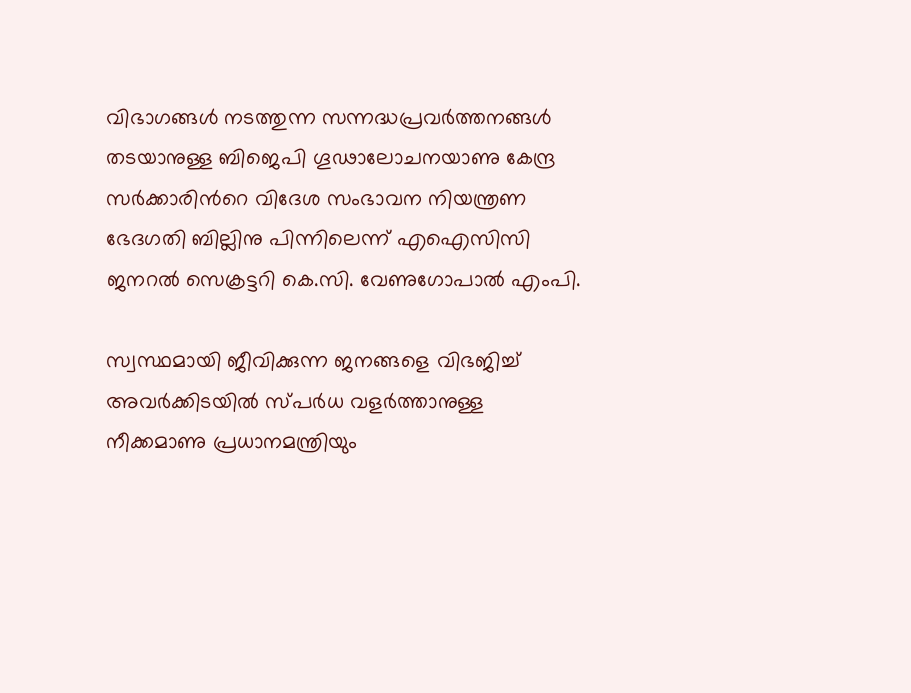വിഭാഗങ്ങള്‍ നടത്തുന്ന സന്നദ്ധപ്രവര്‍ത്തനങ്ങള്‍ തടയാനുള്ള ബിജെപി ഗൂഢാലോചനയാണു കേന്ദ്ര സര്‍ക്കാരിന്‍റെ വിദേശ സംഭാവന നിയന്ത്രണ ഭേദഗതി ബില്ലിനു പിന്നിലെന്ന് എഐസിസി ജനറല്‍ സെക്രട്ടറി കെ.സി. വേണുഗോപാല്‍ എംപി.

സ്വസ്ഥമായി ജീവിക്കുന്ന ജനങ്ങളെ വിഭജിച്ച് അവര്‍ക്കിടയില്‍ സ്പര്‍ധ വളര്‍ത്താനുള്ള നീക്കമാണു പ്രധാനമന്ത്രിയും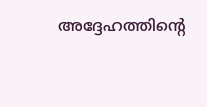അദ്ദേഹത്തിന്‍റെ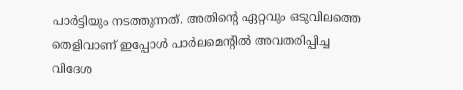പാര്‍ട്ടിയും നടത്തുന്നത്. അതിന്‍റെ ഏറ്റവും ഒടുവിലത്തെ തെളിവാണ് ഇപ്പോള്‍ പാര്‍ലമെന്‍റില്‍ അവതരിപ്പിച്ച വിദേശ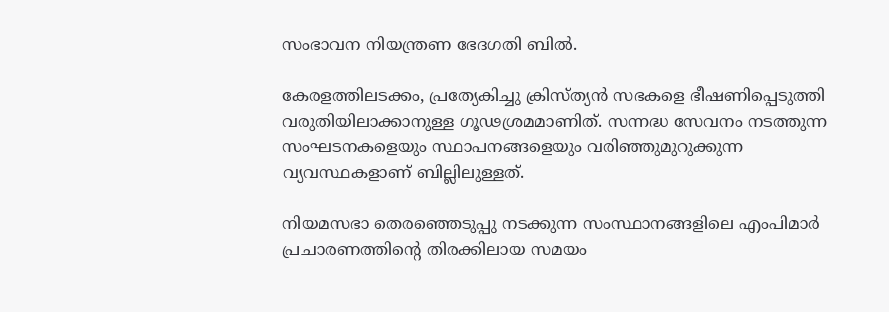സംഭാവന നിയന്ത്രണ ഭേദഗതി ബില്‍.

കേരളത്തിലടക്കം, പ്രത്യേകിച്ചു ക്രിസ്ത്യന്‍ സഭകളെ ഭീഷണിപ്പെടുത്തി വരുതിയിലാക്കാനുള്ള ഗൂഢശ്രമമാണിത്. സന്നദ്ധ സേവനം നടത്തുന്ന സംഘടനകളെയും സ്ഥാപനങ്ങളെയും വരിഞ്ഞുമുറുക്കുന്ന വ്യവസ്ഥകളാണ് ബില്ലിലുള്ളത്.

നിയമസഭാ തെരഞ്ഞെടുപ്പു നടക്കുന്ന സംസ്ഥാനങ്ങളിലെ എംപിമാര്‍ പ്രചാരണത്തിന്‍റെ തിരക്കിലായ സമയം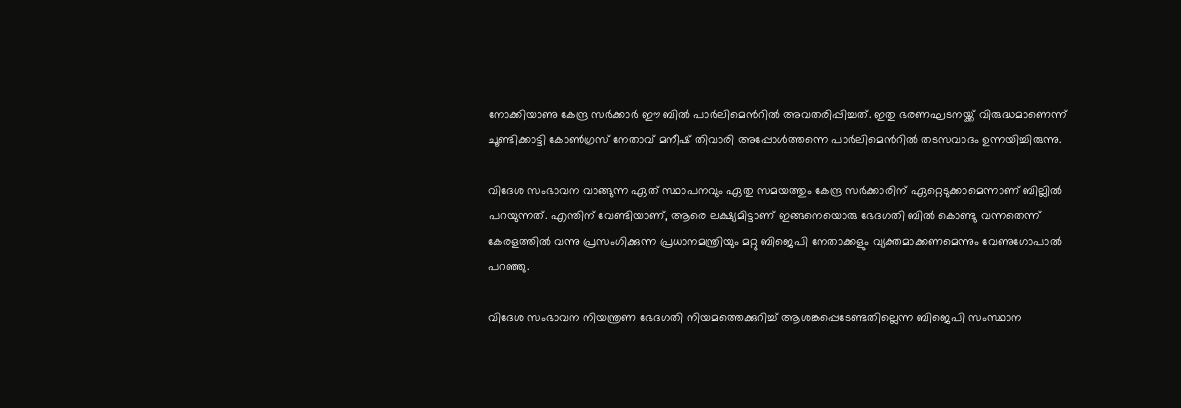നോക്കിയാണു കേന്ദ്ര സര്‍ക്കാര്‍ ഈ ബില്‍ പാര്‍ലിമെന്‍റില്‍ അവതരിപ്പിച്ചത്. ഇതു ഭരണഘടനയ്ക്ക് വിരുദ്ധമാണെന്ന് ചൂണ്ടിക്കാട്ടി കോണ്‍ഗ്രസ് നേതാവ് മനീഷ് തിവാരി അപ്പോള്‍ത്തന്നെ പാര്‍ലിമെന്‍റില്‍ തടസവാദം ഉന്നയിച്ചിരുന്നു.

വിദേശ സംഭാവന വാങ്ങുന്ന ഏത് സ്ഥാപനവും ഏതു സമയത്തും കേന്ദ്ര സര്‍ക്കാരിന് ഏറ്റെടുക്കാമെന്നാണ് ബില്ലില്‍ പറയുന്നത്. എന്തിന് വേണ്ടിയാണ്, ആരെ ലക്ഷ്യമിട്ടാണ് ഇങ്ങനെയൊരു ഭേദഗതി ബില്‍ കൊണ്ടു വന്നതെന്ന് കേരളത്തില്‍ വന്നു പ്രസംഗിക്കുന്ന പ്രധാനമന്ത്രിയും മറ്റു ബിജെപി നേതാക്കളും വ്യക്തമാക്കണമെന്നും വേണുഗോപാല്‍ പറഞ്ഞു.

വിദേശ സംഭാവന നിയന്ത്രണ ഭേദഗതി നിയമത്തെക്കുറിച്ച് ആശങ്കപ്പെടേണ്ടതില്ലെന്ന ബിജെപി സംസ്ഥാന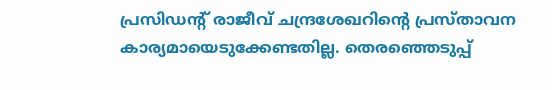പ്രസിഡന്‍റ് രാജീവ് ചന്ദ്രശേഖറിന്‍റെ പ്രസ്താവന കാര്യമായെടുക്കേണ്ടതില്ല. തെരഞ്ഞെടുപ്പ്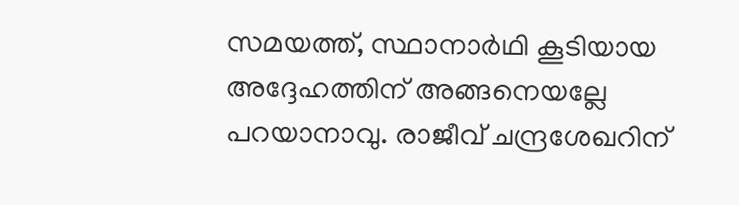സമയത്ത്, സ്ഥാനാര്‍ഥി കൂടിയായ അദ്ദേഹത്തിന് അങ്ങനെയല്ലേ പറയാനാവു. രാജീവ് ചന്ദ്രശേഖറിന്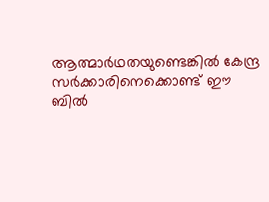ആത്മാര്‍ഥതയുണ്ടെങ്കില്‍ കേന്ദ്ര സര്‍ക്കാരിനെക്കൊണ്ട് ഈ ബില്‍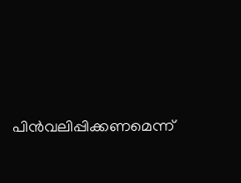പിന്‍വലിപ്പിക്കണമെന്ന്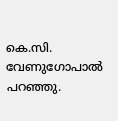കെ.സി. വേണുഗോപാല്‍ പറഞ്ഞു.